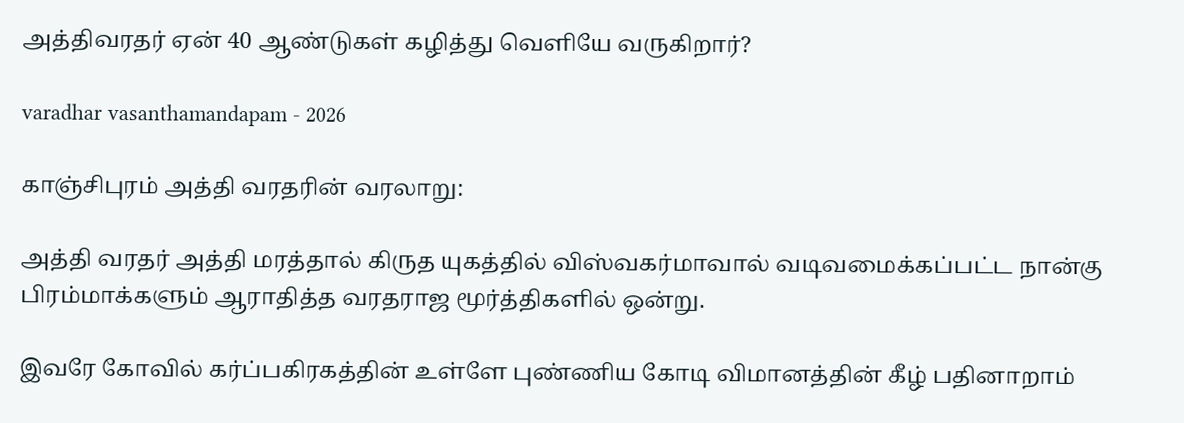அத்திவரதர் ஏன் 40 ஆண்டுகள் கழித்து வெளியே வருகிறார்?

varadhar vasanthamandapam - 2026

காஞ்சிபுரம் அத்தி வரதரின் வரலாறு:

அத்தி வரதர் அத்தி மரத்தால் கிருத யுகத்தில் விஸ்வகர்மாவால் வடிவமைக்கப்பட்ட நான்கு பிரம்மாக்களும் ஆராதித்த வரதராஜ மூர்த்திகளில் ஒன்று.

இவரே கோவில் கர்ப்பகிரகத்தின் உள்ளே புண்ணிய கோடி விமானத்தின் கீழ் பதினாறாம்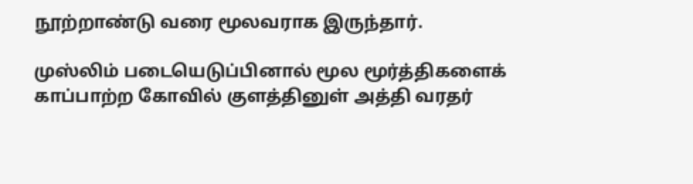நூற்றாண்டு வரை மூலவராக இருந்தார்.

முஸ்லிம் படையெடுப்பினால் மூல மூர்த்திகளைக் காப்பாற்ற கோவில் குளத்தினுள் அத்தி வரதர்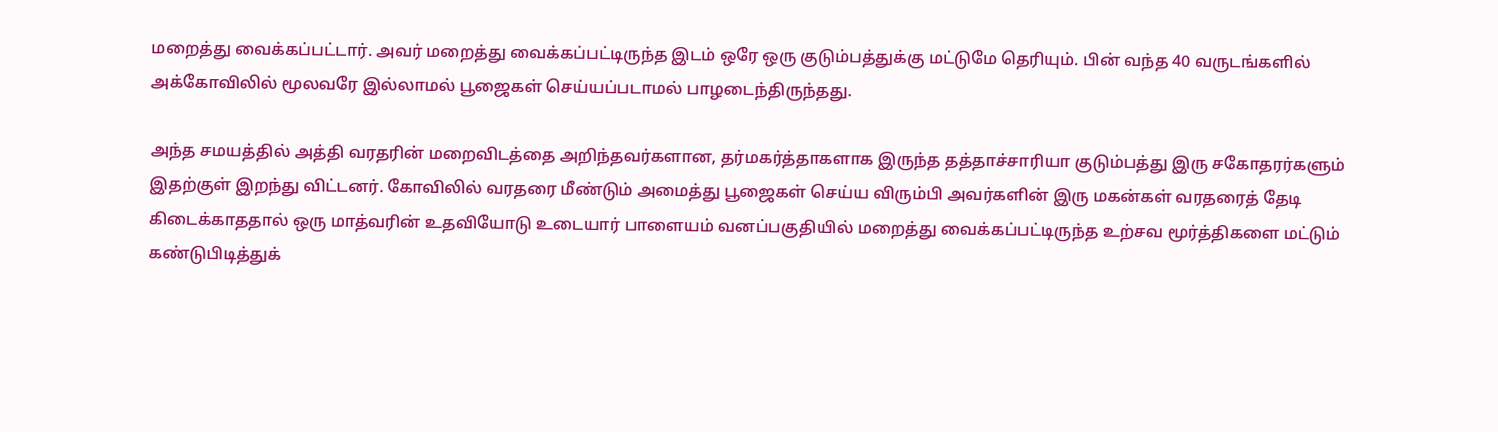மறைத்து வைக்கப்பட்டார். அவர் மறைத்து வைக்கப்பட்டிருந்த இடம் ஒரே ஒரு குடும்பத்துக்கு மட்டுமே தெரியும். பின் வந்த 40 வருடங்களில் அக்கோவிலில் மூலவரே இல்லாமல் பூஜைகள் செய்யப்படாமல் பாழடைந்திருந்தது.

அந்த சமயத்தில் அத்தி வரதரின் மறைவிடத்தை அறிந்தவர்களான, தர்மகர்த்தாகளாக இருந்த தத்தாச்சாரியா குடும்பத்து இரு சகோதரர்களும் இதற்குள் இறந்து விட்டனர். கோவிலில் வரதரை மீண்டும் அமைத்து பூஜைகள் செய்ய விரும்பி அவர்களின் இரு மகன்கள் வரதரைத் தேடி கிடைக்காததால் ஒரு மாத்வரின் உதவியோடு உடையார் பாளையம் வனப்பகுதியில் மறைத்து வைக்கப்பட்டிருந்த உற்சவ மூர்த்திகளை மட்டும் கண்டுபிடித்துக்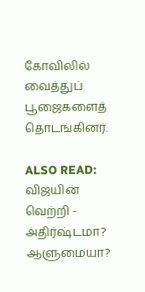கோவிலில் வைத்துப் பூஜைகளைத் தொடங்கினர்.

ALSO READ:  விஜயின் வெற்றி - அதிர்ஷ்டமா? ஆளுமையா?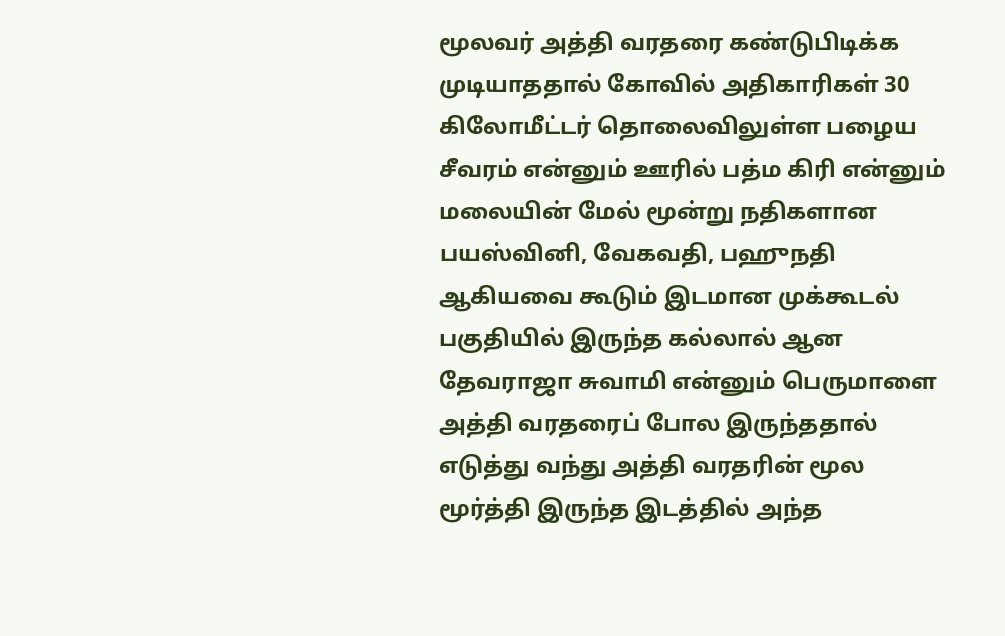மூலவர் அத்தி வரதரை கண்டுபிடிக்க முடியாததால் கோவில் அதிகாரிகள் 30 கிலோமீட்டர் தொலைவிலுள்ள பழைய சீவரம் என்னும் ஊரில் பத்ம கிரி என்னும் மலையின் மேல் மூன்று நதிகளான பயஸ்வினி, வேகவதி, பஹுநதி ஆகியவை கூடும் இடமான முக்கூடல் பகுதியில் இருந்த கல்லால் ஆன தேவராஜா சுவாமி என்னும் பெருமாளை அத்தி வரதரைப் போல இருந்ததால் எடுத்து வந்து அத்தி வரதரின் மூல மூர்த்தி இருந்த இடத்தில் அந்த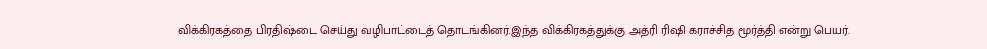விக்கிரகத்தை பிரதிஷ்டை செய்து வழிபாட்டைத் தொடங்கினர்.இந்த விக்கிரகத்துக்கு அத்ரி ரிஷி கராச்சித மூர்த்தி என்று பெயர்.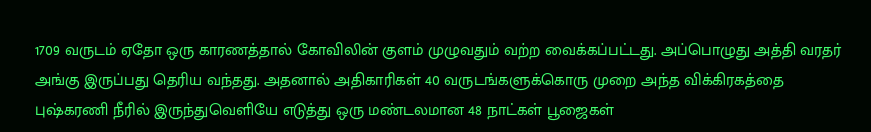1709 வருடம் ஏதோ ஒரு காரணத்தால் கோவிலின் குளம் முழுவதும் வற்ற வைக்கப்பட்டது. அப்பொழுது அத்தி வரதர் அங்கு இருப்பது தெரிய வந்தது. அதனால் அதிகாரிகள் 40 வருடங்களுக்கொரு முறை அந்த விக்கிரகத்தை புஷ்கரணி நீரில் இருந்துவெளியே எடுத்து ஒரு மண்டலமான 48 நாட்கள் பூஜைகள்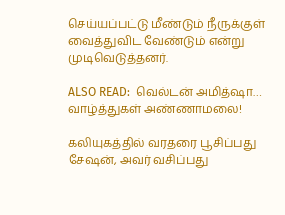செய்யப்பட்டு மீண்டும் நீருக்குள் வைத்துவிட வேண்டும் என்று முடிவெடுத்தனர்.

ALSO READ:  வெல்டன் அமித்ஷா… வாழ்த்துகள் அண்ணாமலை!

கலியுகத்தில் வரதரை பூசிப்பது சேஷன், அவர் வசிப்பது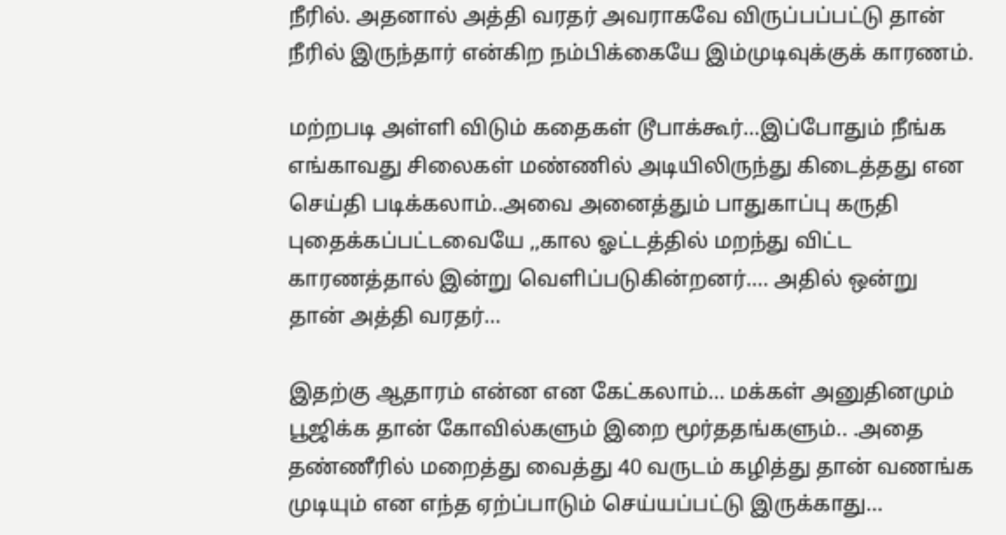நீரில். அதனால் அத்தி வரதர் அவராகவே விருப்பப்பட்டு தான் நீரில் இருந்தார் என்கிற நம்பிக்கையே இம்முடிவுக்குக் காரணம்.

மற்றபடி அள்ளி விடும் கதைகள் டூபாக்கூர்…இப்போதும் நீங்க எங்காவது சிலைகள் மண்ணில் அடியிலிருந்து கிடைத்தது என செய்தி படிக்கலாம்..அவை அனைத்தும் பாதுகாப்பு கருதி புதைக்கப்பட்டவையே ,,கால ஓட்டத்தில் மறந்து விட்ட காரணத்தால் இன்று வெளிப்படுகின்றனர்…. அதில் ஒன்று தான் அத்தி வரதர்…

இதற்கு ஆதாரம் என்ன என கேட்கலாம்… மக்கள் அனுதினமும் பூஜிக்க தான் கோவில்களும் இறை மூர்ததங்களும்.. .அதை தண்ணீரில் மறைத்து வைத்து 40 வருடம் கழித்து தான் வணங்க முடியும் என எந்த ஏற்ப்பாடும் செய்யப்பட்டு இருக்காது…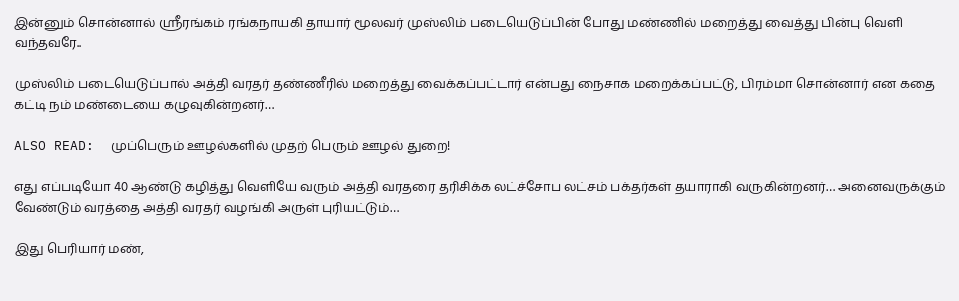இன்னும் சொன்னால் ஶ்ரீரங்கம் ரங்கநாயகி தாயார் மூலவர் முஸ்லிம் படையெடுப்பின் போது மண்ணில் மறைத்து வைத்து பின்பு வெளி வந்தவரே..

முஸ்லிம் படையெடுப்பால் அத்தி வரதர் தண்ணீரில் மறைத்து வைக்கப்பட்டார் என்பது நைசாக மறைக்கப்பட்டு, பிரம்மா சொன்னார் என கதை கட்டி நம் மண்டையை கழுவுகின்றனர்…

ALSO READ:  முப்பெரும் ஊழல்களில் முதற் பெரும் ஊழல் துறை!

எது எப்படியோ 40 ஆண்டு கழித்து வெளியே வரும் அத்தி வரதரை தரிசிக்க லட்ச்சோப லட்சம் பக்தர்கள் தயாராகி வருகின்றனர்… அனைவருக்கும் வேண்டும் வரத்தை அத்தி வரதர் வழங்கி அருள் புரியட்டும்…

இது பெரியார் மண்,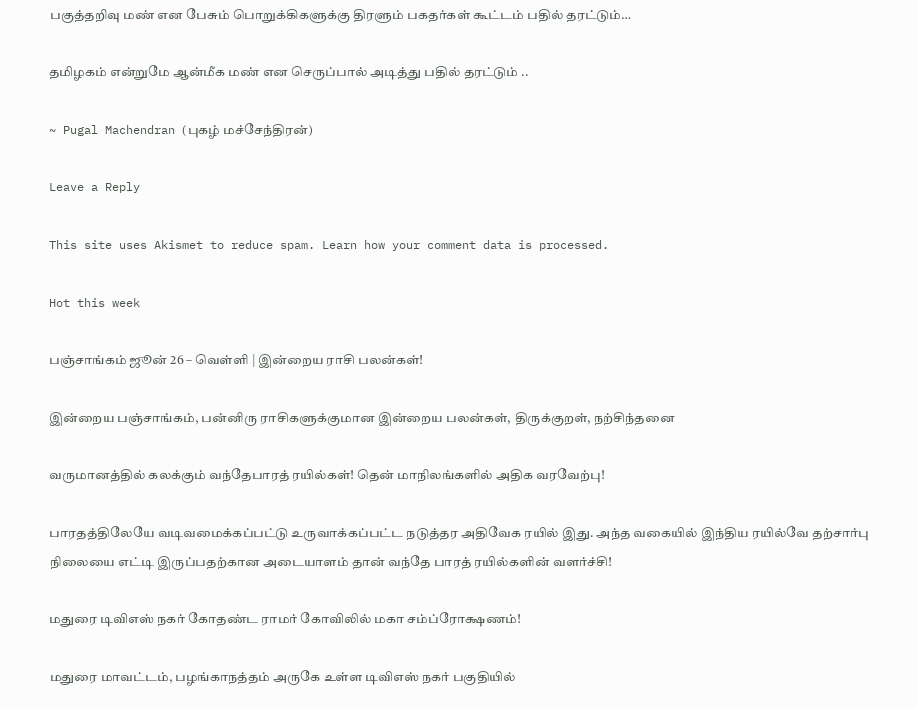பகுத்தறிவு மண் என பேசும் பொறுக்கிகளுக்கு திரளும் பகதர்கள் கூட்டம் பதில் தரட்டும்…

தமிழகம் என்றுமே ஆன்மீக மண் என செருப்பால் அடித்து பதில் தரட்டும் ..

~ Pugal Machendran (புகழ் மச்சேந்திரன்)

Leave a Reply

This site uses Akismet to reduce spam. Learn how your comment data is processed.

Hot this week

பஞ்சாங்கம் ஜூன் 26 – வெள்ளி | இன்றைய ராசி பலன்கள்!

இன்றைய பஞ்சாங்கம், பன்னிரு ராசிகளுக்குமான இன்றைய பலன்கள், திருக்குறள், நற்சிந்தனை

வருமானத்தில் கலக்கும் வந்தேபாரத் ரயில்கள்! தென் மாநிலங்களில் அதிக வரவேற்பு!

பாரதத்திலேயே வடிவமைக்கப்பட்டு உருவாக்கப்பட்ட நடுத்தர அதிவேக ரயில் இது. அந்த வகையில் இந்திய ரயில்வே தற்சார்பு நிலையை எட்டி இருப்பதற்கான அடையாளம் தான் வந்தே பாரத் ரயில்களின் வளர்ச்சி!

மதுரை டிவிஎஸ் நகர் கோதண்ட ராமர் கோவிலில் மகா சம்ப்ரோக்ஷணம்!

மதுரை மாவட்டம், பழங்காநத்தம் அருகே உள்ள டிவிஎஸ் நகர் பகுதியில்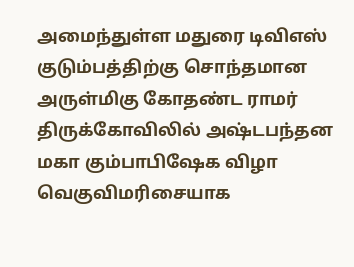அமைந்துள்ள மதுரை டிவிஎஸ் குடும்பத்திற்கு சொந்தமான அருள்மிகு கோதண்ட ராமர் திருக்கோவிலில் அஷ்டபந்தன மகா கும்பாபிஷேக விழா வெகுவிமரிசையாக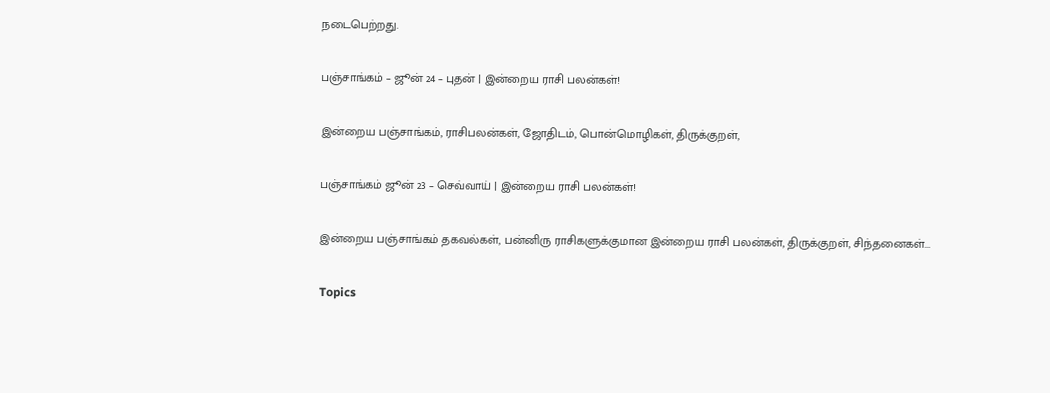நடைபெற்றது.

பஞ்சாங்கம் – ஜூன் 24 – புதன் | இன்றைய ராசி பலன்கள்!

இன்றைய பஞ்சாங்கம், ராசிபலன்கள், ஜோதிடம், பொன்மொழிகள், திருக்குறள்,

பஞ்சாங்கம் ஜூன் 23 – செவ்வாய் | இன்றைய ராசி பலன்கள்!

இன்றைய பஞ்சாங்கம் தகவல்கள், பன்னிரு ராசிகளுக்குமான இன்றைய ராசி பலன்கள், திருக்குறள், சிந்தனைகள்...

Topics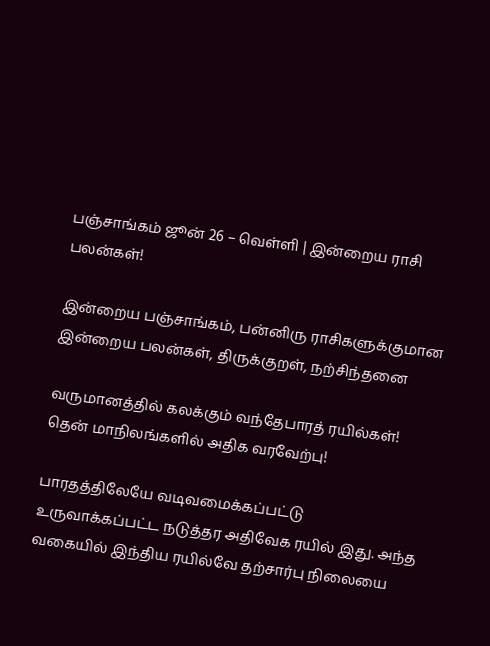பஞ்சாங்கம் ஜூன் 26 – வெள்ளி | இன்றைய ராசி பலன்கள்!

இன்றைய பஞ்சாங்கம், பன்னிரு ராசிகளுக்குமான இன்றைய பலன்கள், திருக்குறள், நற்சிந்தனை

வருமானத்தில் கலக்கும் வந்தேபாரத் ரயில்கள்! தென் மாநிலங்களில் அதிக வரவேற்பு!

பாரதத்திலேயே வடிவமைக்கப்பட்டு உருவாக்கப்பட்ட நடுத்தர அதிவேக ரயில் இது. அந்த வகையில் இந்திய ரயில்வே தற்சார்பு நிலையை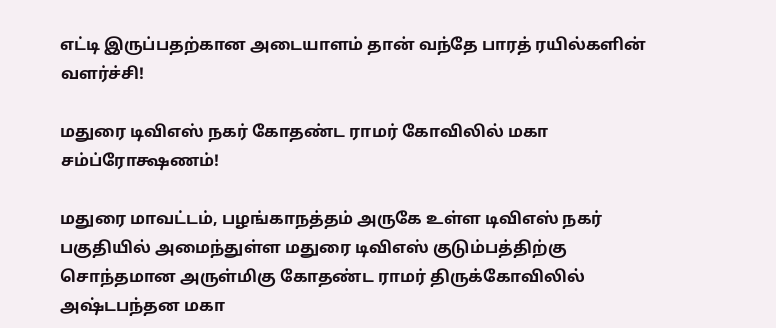எட்டி இருப்பதற்கான அடையாளம் தான் வந்தே பாரத் ரயில்களின் வளர்ச்சி!

மதுரை டிவிஎஸ் நகர் கோதண்ட ராமர் கோவிலில் மகா சம்ப்ரோக்ஷணம்!

மதுரை மாவட்டம், பழங்காநத்தம் அருகே உள்ள டிவிஎஸ் நகர் பகுதியில் அமைந்துள்ள மதுரை டிவிஎஸ் குடும்பத்திற்கு சொந்தமான அருள்மிகு கோதண்ட ராமர் திருக்கோவிலில் அஷ்டபந்தன மகா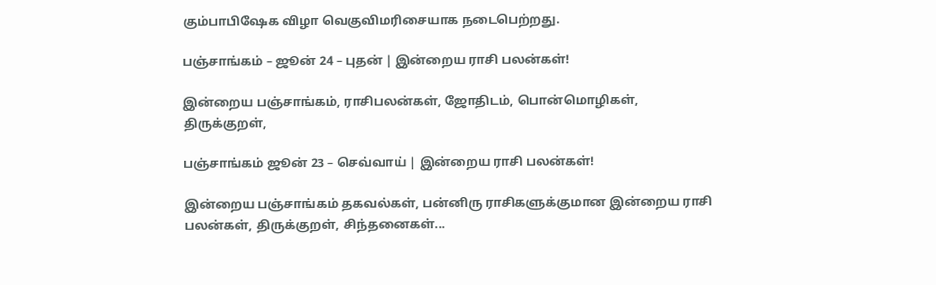கும்பாபிஷேக விழா வெகுவிமரிசையாக நடைபெற்றது.

பஞ்சாங்கம் – ஜூன் 24 – புதன் | இன்றைய ராசி பலன்கள்!

இன்றைய பஞ்சாங்கம், ராசிபலன்கள், ஜோதிடம், பொன்மொழிகள், திருக்குறள்,

பஞ்சாங்கம் ஜூன் 23 – செவ்வாய் | இன்றைய ராசி பலன்கள்!

இன்றைய பஞ்சாங்கம் தகவல்கள், பன்னிரு ராசிகளுக்குமான இன்றைய ராசி பலன்கள், திருக்குறள், சிந்தனைகள்...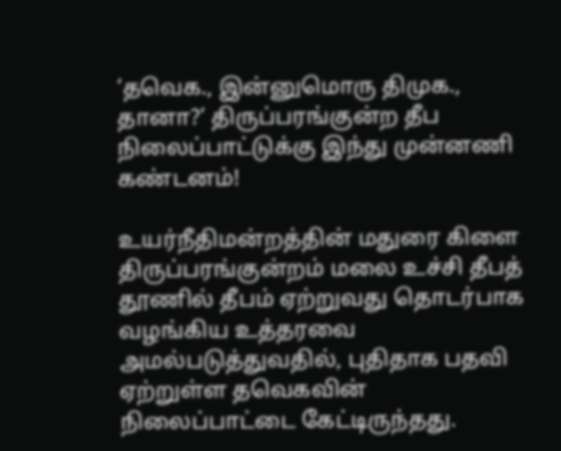‘தவெக., இன்னுமொரு திமுக., தானா?’ திருப்பரங்குன்ற தீப நிலைப்பாட்டுக்கு இந்து முன்னணி கண்டனம்!

உயர்நீதிமன்றத்தின் மதுரை கிளை திருப்பரங்குன்றம் மலை உச்சி தீபத் தூணில் தீபம் ஏற்றுவது தொடர்பாக வழங்கிய உத்தரவை அமல்படுத்துவதில், புதிதாக பதவி ஏற்றுள்ள தவெகவின் நிலைப்பாட்டை கேட்டிருந்தது.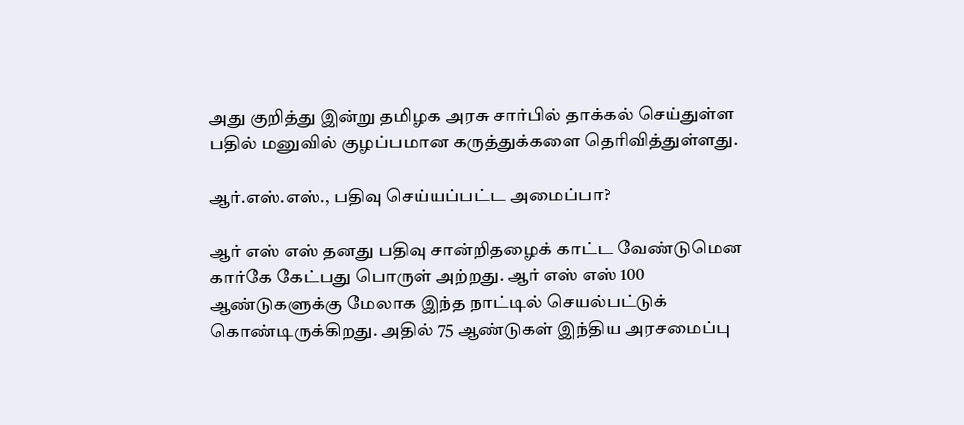அது குறித்து இன்று தமிழக அரசு சார்பில் தாக்கல் செய்துள்ள பதில் மனுவில் குழப்பமான கருத்துக்களை தெரிவித்துள்ளது.

ஆர்.எஸ்.எஸ்., பதிவு செய்யப்பட்ட அமைப்பா?

ஆர் எஸ் எஸ் தனது பதிவு சான்றிதழைக் காட்ட வேண்டுமென கார்கே கேட்பது பொருள் அற்றது. ஆர் எஸ் எஸ் 100 ஆண்டுகளுக்கு மேலாக இந்த நாட்டில் செயல்பட்டுக் கொண்டிருக்கிறது. அதில் 75 ஆண்டுகள் இந்திய அரசமைப்பு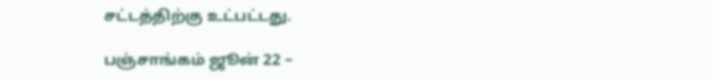சட்டத்திற்கு உட்பட்டது.

பஞ்சாங்கம் ஜூன் 22 –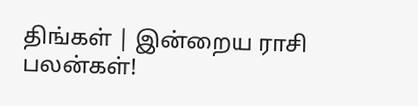திங்கள் | இன்றைய ராசி பலன்கள்!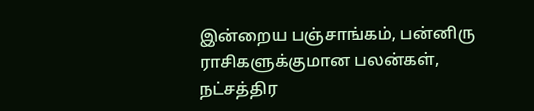இன்றைய பஞ்சாங்கம், பன்னிரு ராசிகளுக்குமான பலன்கள், நட்சத்திர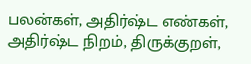பலன்கள், அதிர்ஷ்ட எண்கள், அதிர்ஷ்ட நிறம், திருக்குறள்,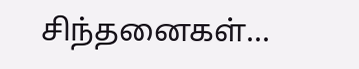சிந்தனைகள்...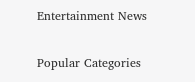Entertainment News

Popular Categories